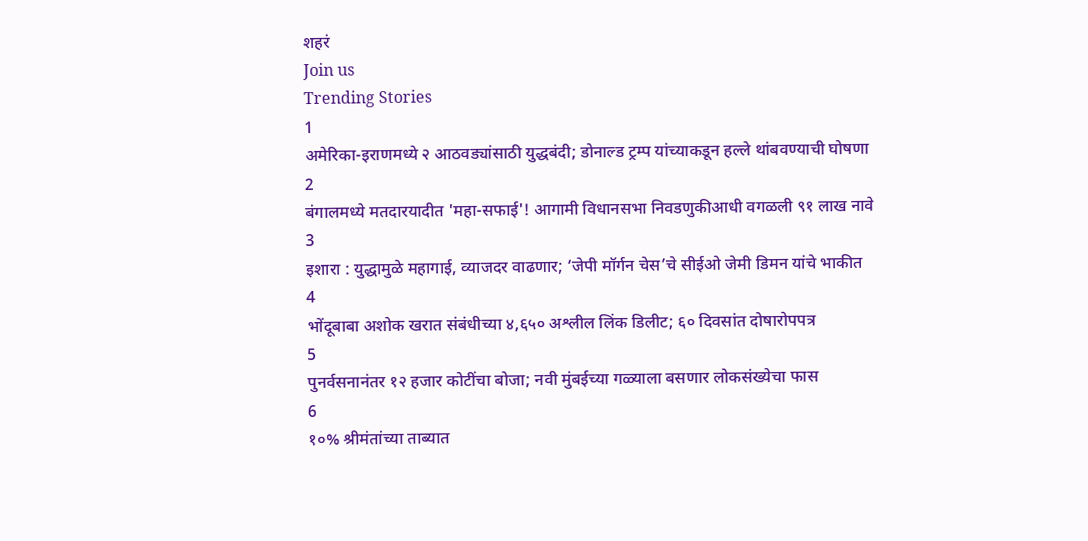शहरं
Join us
Trending Stories
1
अमेरिका-इराणमध्ये २ आठवड्यांसाठी युद्धबंदी; डोनाल्ड ट्रम्प यांच्याकडून हल्ले थांबवण्याची घोषणा
2
बंगालमध्ये मतदारयादीत 'महा-सफाई'! आगामी विधानसभा निवडणुकीआधी वगळली ९१ लाख नावे
3
इशारा : युद्धामुळे महागाई, व्याजदर वाढणार; ‘जेपी मॉर्गन चेस’चे सीईओ जेमी डिमन यांचे भाकीत
4
भोंदूबाबा अशोक खरात संबंधीच्या ४,६५० अश्लील लिंक डिलीट; ६० दिवसांत दोषारोपपत्र
5
पुनर्वसनानंतर १२ हजार कोटींचा बोजा; नवी मुंबईच्या गळ्याला बसणार लोकसंख्येचा फास
6
१०% श्रीमंतांच्या ताब्यात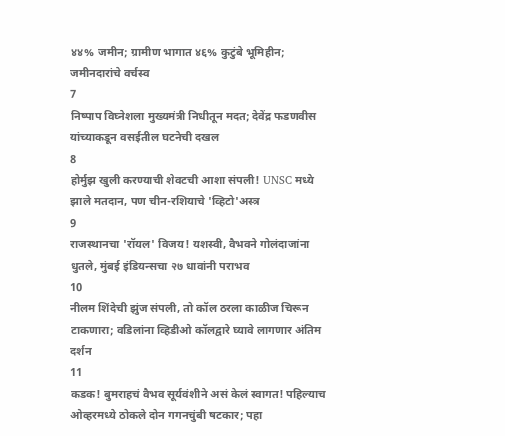४४% जमीन; ग्रामीण भागात ४६% कुटुंबे भूमिहीन; जमीनदारांचे वर्चस्व
7
निष्पाप विघ्नेशला मुख्यमंत्री निधीतून मदत; देवेंद्र फडणवीस यांच्याकडून वसईतील घटनेची दखल
8
होर्मुझ खुली करण्याची शेवटची आशा संपली! UNSC मध्ये झाले मतदान, पण चीन-रशियाचे 'व्हिटो'अस्त्र
9
राजस्थानचा 'रॉयल' विजय! यशस्वी, वैभवने गोलंदाजांना धुतले, मुंबई इंडियन्सचा २७ धावांनी पराभव
10
नीलम शिंदेची झुंज संपली, तो कॉल ठरला काळीज चिरून टाकणारा; वडिलांना व्हिडीओ कॉलद्वारे घ्यावे लागणार अंतिम दर्शन
11
कडक! बुमराहचं वैभव सूर्यवंशीने असं केलं स्वागत! पहिल्याच ओव्हरमध्ये ठोकले दोन गगनचुंबी षटकार; पहा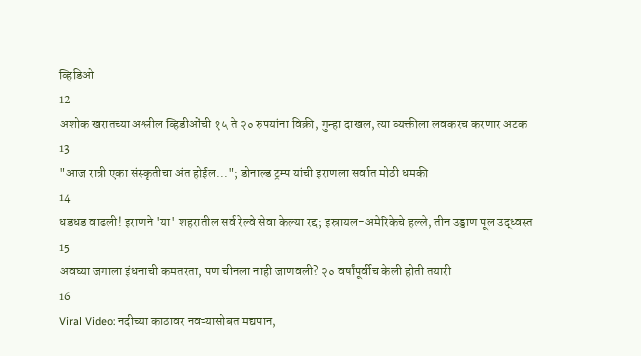व्हिडिओ
12
अशोक खरातच्या अश्लील व्हिडीओंची १५ ते २० रुपयांना विक्री, गुन्हा दाखल, त्या व्यक्तीला लवकरच करणार अटक
13
"आज रात्री एका संस्कृतीचा अंत होईल..."; डोनाल्ड ट्रम्प यांची इराणला सर्वात मोठी धमकी
14
धडधड वाढली! इराणने 'या' शहरातील सर्व रेल्वे सेवा केल्या रद्द; इस्रायल-अमेरिकेचे हल्ले, तीन उड्डाण पूल उद्ध्वस्त
15
अवघ्या जगाला इंधनाची कमतरता, पण चीनला नाही जाणवली? २० वर्षांपूर्वीच केली होती तयारी
16
Viral Video: नदीच्या काठावर नवऱ्यासोबत मद्यपान,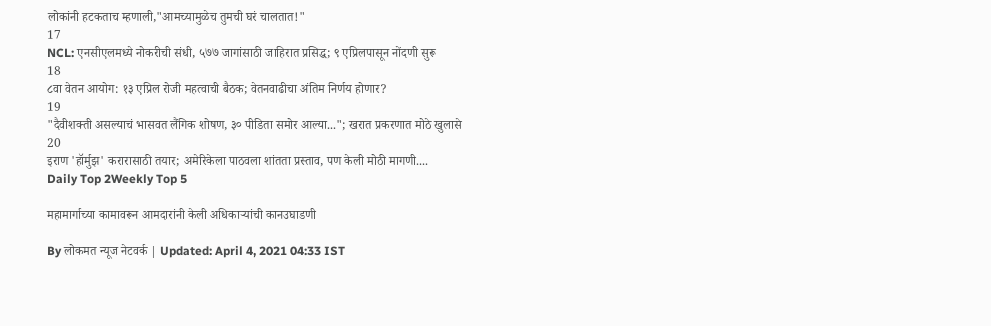लोकांनी हटकताच म्हणाली,"आमच्यामुळेच तुमची घरं चालतात!"
17
NCL: एनसीएलमध्ये नोकरीची संधी, ५७७ जागांसाठी जाहिरात प्रसिद्ध; ९ एप्रिलपासून नोंदणी सुरू
18
८वा वेतन आयोग: १३ एप्रिल रोजी महत्वाची बैठक; वेतनवाढीचा अंतिम निर्णय होणार?
19
"दैवीशक्ती असल्याचं भासवत लैंगिक शोषण, ३० पीडिता समोर आल्या..."; खरात प्रकरणात मोठे खुलासे
20
इराण 'हॉर्मुझ' करारासाठी तयार; अमेरिकेला पाठवला शांतता प्रस्ताव, पण केली मोठी मागणी....
Daily Top 2Weekly Top 5

महामार्गाच्या कामावरून आमदारांनी केली अधिकाऱ्यांची कानउघाडणी

By लोकमत न्यूज नेटवर्क | Updated: April 4, 2021 04:33 IST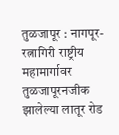तुळजापूर : नागपूर-रत्नागिरी राष्ट्रीय महामार्गावर तुळजापूरनजीक झालेल्या लातूर रोड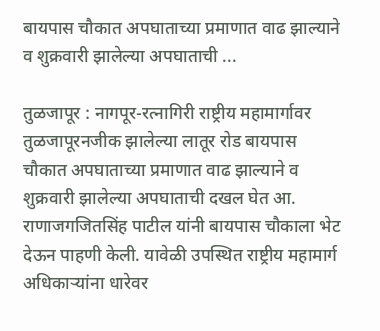बायपास चौकात अपघाताच्या प्रमाणात वाढ झाल्याने व शुक्रवारी झालेल्या अपघाताची ...

तुळजापूर : नागपूर-रत्नागिरी राष्ट्रीय महामार्गावर तुळजापूरनजीक झालेल्या लातूर रोड बायपास चौकात अपघाताच्या प्रमाणात वाढ झाल्याने व शुक्रवारी झालेल्या अपघाताची दखल घेत आ. राणाजगजितसिंह पाटील यांनी बायपास चौकाला भेट देऊन पाहणी केली. यावेळी उपस्थित राष्ट्रीय महामार्ग अधिकाऱ्यांना धारेवर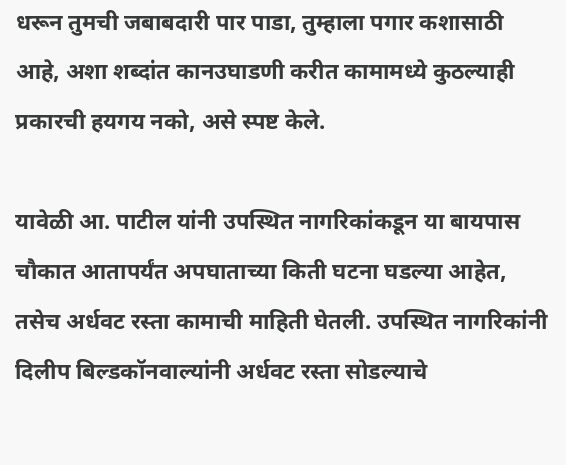धरून तुमची जबाबदारी पार पाडा, तुम्हाला पगार कशासाठी आहे, अशा शब्दांत कानउघाडणी करीत कामामध्ये कुठल्याही प्रकारची हयगय नको, असे स्पष्ट केले.

यावेळी आ. पाटील यांनी उपस्थित नागरिकांकडून या बायपास चौकात आतापर्यंत अपघाताच्या किती घटना घडल्या आहेत, तसेच अर्धवट रस्ता कामाची माहिती घेतली. उपस्थित नागरिकांनी दिलीप बिल्डकॉनवाल्यांनी अर्धवट रस्ता सोडल्याचे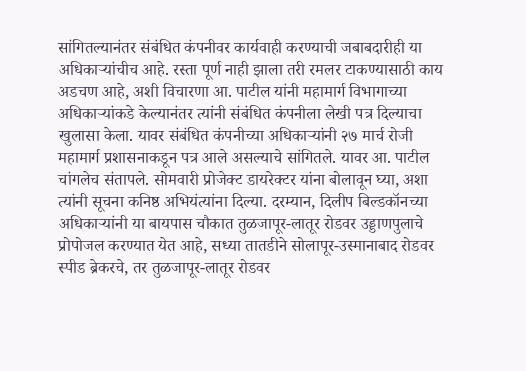सांगितल्यानंतर संबंधित कंपनीवर कार्यवाही करण्याची जबाबदारीही या अधिकाऱ्यांचीच आहे. रस्ता पूर्ण नाही झाला तरी रमलर टाकण्यासाठी काय अडचण आहे, अशी विचारणा आ. पाटील यांनी महामार्ग विभागाच्या अधिकाऱ्यांकडे केल्यानंतर त्यांनी संबंधित कंपनीला लेखी पत्र दिल्याचा खुलासा केला. यावर संबंधित कंपनीच्या अधिकाऱ्यांनी २७ मार्च रोजी महामार्ग प्रशासनाकडून पत्र आले असल्याचे सांगितले. यावर आ. पाटील चांगलेच संतापले. सोमवारी प्रोजेक्ट डायरेक्टर यांना बोलावून घ्या, अशा त्यांनी सूचना कनिष्ठ अभियंत्यांना दिल्या. दरम्यान, दिलीप बिल्डकॉनच्या अधिकाऱ्यांनी या बायपास चौकात तुळजापूर-लातूर रोडवर उड्डाणपुलाचे प्रोपोजल करण्यात येत आहे, सध्या तातडीने सोलापूर-उस्मानाबाद रोडवर स्पीड ब्रेकरचे, तर तुळजापूर-लातूर रोडवर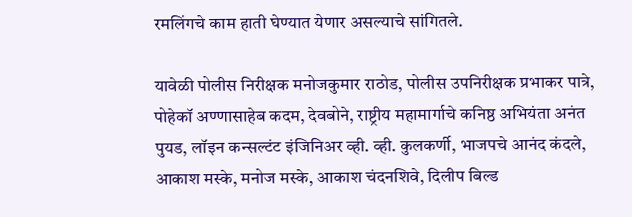रमलिंगचे काम हाती घेण्यात येणार असल्याचे सांगितले.

यावेळी पोलीस निरीक्षक मनोजकुमार राठोड, पोलीस उपनिरीक्षक प्रभाकर पात्रे, पोहेकॉ अण्णासाहेब कदम, देवबोने, राष्ट्रीय महामार्गाचे कनिष्ठ अभियंता अनंत पुयड, लॉइन कन्सल्टंट इंजिनिअर व्ही. व्ही. कुलकर्णी, भाजपचे आनंद कंदले, आकाश मस्के, मनोज मस्के, आकाश चंदनशिवे, दिलीप बिल्ड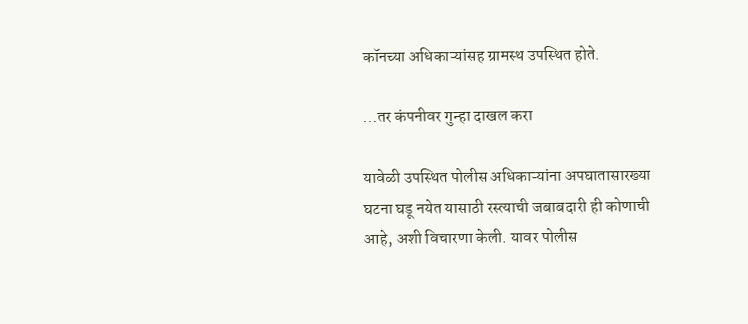कॉनच्या अधिकाऱ्यांसह ग्रामस्थ उपस्थित होते.

...तर कंपनीवर गुन्हा दाखल करा

यावेळी उपस्थित पोलीस अधिकाऱ्यांना अपघातासारख्या घटना घडू नयेत यासाठी रस्त्याची जबाबदारी ही कोणाची आहे, अशी विचारणा केली. यावर पोलीस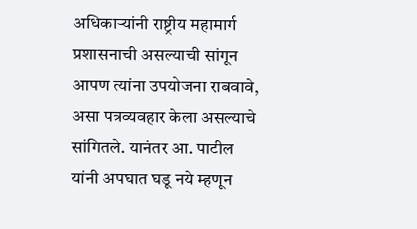अधिकाऱ्यांनी राष्ट्रीय महामार्ग प्रशासनाची असल्याची सांगून आपण त्यांना उपयोजना राबवावे, असा पत्रव्यवहार केला असल्याचे सांगितले. यानंतर आ. पाटील यांनी अपघात घडू नये म्हणून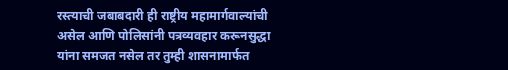रस्त्याची जबाबदारी ही राष्ट्रीय महामार्गवाल्यांची असेल आणि पोलिसांनी पत्रव्यवहार करूनसुद्धा यांना समजत नसेल तर तुम्ही शासनामार्फत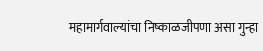महामार्गवाल्यांचा निष्काळजीपणा असा गुन्हा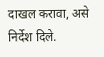दाखल करावा, असे निर्देश दिले.